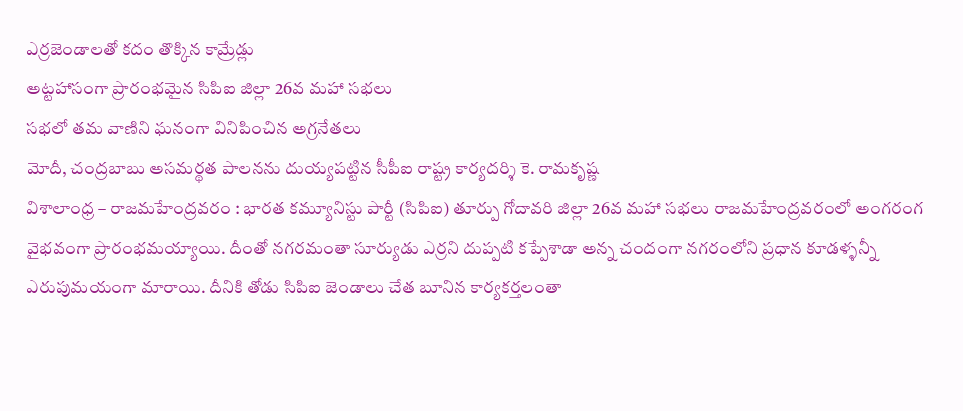ఎర్రజెండాలతో కదం తొక్కిన కామ్రేడ్లు
అట్టహాసంగా ప్రారంభమైన సిపిఐ జిల్లా 26వ మహా సభలు
సభలో తమ వాణిని ఘనంగా వినిపించిన అగ్రనేతలు
మోదీ, చంద్రబాబు అసమర్థత పాలనను దుయ్యపట్టిన సీపీఐ రాష్ట్ర కార్యదర్శి కె. రామకృష్ణ
విశాలాంధ్ర – రాజమహేంద్రవరం : భారత కమ్యూనిస్టు పార్టీ (సిపిఐ) తూర్పు గోదావరి జిల్లా 26వ మహా సభలు రాజమహేంద్రవరంలో అంగరంగ వైభవంగా ప్రారంభమయ్యాయి. దీంతో నగరమంతా సూర్యుడు ఎర్రని దుప్పటి కప్పేశాడా అన్న చందంగా నగరంలోని ప్రధాన కూడళ్ళన్నీ ఎరుపుమయంగా మారాయి. దీనికి తోడు సిపిఐ జెండాలు చేత బూనిన కార్యకర్తలంతా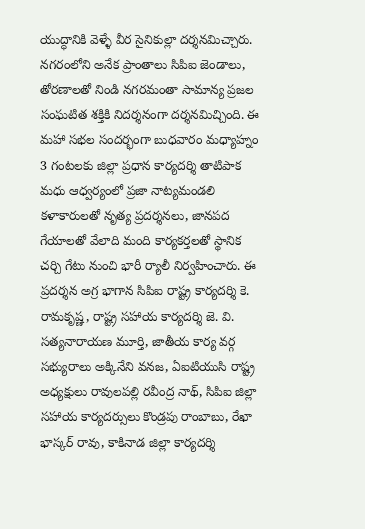యుద్ధానికి వెళ్ళే వీర సైనికుల్లా దర్శనమిచ్చారు. నగరంలోని అనేక ప్రాంతాలు సిపిఐ జెండాలు, తోరణాలతో నిండి నగరమంతా సామాన్య ప్రజల సంఘటిత శక్తికి నిదర్శనంగా దర్శనమిచ్చింది. ఈ మహా సభల సందర్భంగా బుధవారం మధ్యాహ్నం 3 గంటలకు జిల్లా ప్రధాన కార్యదర్శి తాటిపాక మధు ఆధ్వర్యంలో ప్రజా నాట్యమండలి కళాకారులతో నృత్య ప్రదర్శనలు, జానపద గేయాలతో వేలాది మంది కార్యకర్తలతో స్థానిక చర్చి గేటు నుంచి భారీ ర్యాలీ నిర్వహించారు. ఈ ప్రదర్శన అగ్ర భాగాన సిపిఐ రాష్ట్ర కార్యదర్శి కె. రామకృష్ణ, రాష్ట్ర సహాయ కార్యదర్శి జె. వి. సత్యనారాయణ మూర్తి, జాతీయ కార్య వర్గ సభ్యురాలు అక్కినేని వనజ, ఏఐటియుసి రాష్ట్ర అధ్యక్షులు రావులపల్లి రవీంద్ర నాథ్, సిపిఐ జిల్లా సహాయ కార్యదర్సులు కొండ్రపు రాంబాబు, రేఖా భాస్కర్ రావు, కాకినాడ జిల్లా కార్యదర్శి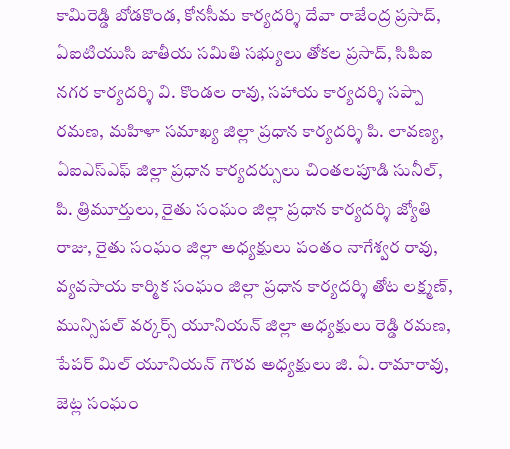కామిరెడ్డి బోడకొండ, కోనసీమ కార్యదర్శి దేవా రాజేంద్ర ప్రసాద్, ఏఐటియుసి జాతీయ సమితి సభ్యులు తోకల ప్రసాద్, సిపిఐ నగర కార్యదర్శి వి. కొండల రావు, సహాయ కార్యదర్శి సప్పా రమణ, మహిళా సమాఖ్య జిల్లా ప్రధాన కార్యదర్శి పి. లావణ్య, ఏఐఎస్ఎఫ్ జిల్లా ప్రధాన కార్యదర్సులు చింతలపూడి సునీల్, పి. త్రిమూర్తులు, రైతు సంఘం జిల్లా ప్రధాన కార్యదర్శి జ్యోతి రాజు, రైతు సంఘం జిల్లా అధ్యక్షులు పంతం నాగేశ్వర రావు, వ్యవసాయ కార్మిక సంఘం జిల్లా ప్రధాన కార్యదర్శి తోట లక్ష్మణ్, మున్సిపల్ వర్కర్స్ యూనియన్ జిల్లా అధ్యక్షులు రెడ్డి రమణ, పేపర్ మిల్ యూనియన్ గౌరవ అధ్యక్షులు జి. ఏ. రామారావు, జెట్ల సంఘం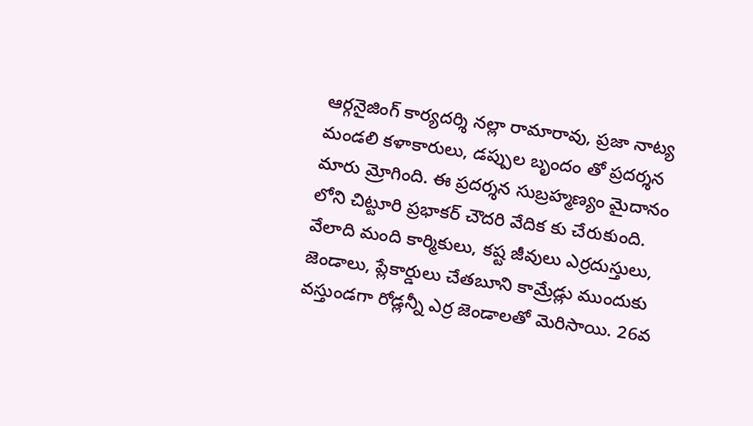ఆర్గనైజింగ్ కార్యదర్శి నల్లా రామారావు, ప్రజా నాట్య మండలి కళాకారులు, డప్పుల బృందం తో ప్రదర్శన మారు మ్రోగింది. ఈ ప్రదర్శన సుబ్రహ్మణ్యం మైదానం లోని చిట్టూరి ప్రభాకర్ చౌదరి వేదిక కు చేరుకుంది. వేలాది మంది కార్మికులు, కష్ట జీవులు ఎర్రదుస్తులు, జెండాలు, ప్లేకార్డులు చేతబూని కామ్రేడ్లు ముందుకు వస్తుండగా రోడ్లన్నీ ఎర్ర జెండాలతో మెరిసాయి. 26వ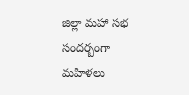జిల్లా మహా సభ సందర్బంగా మహిళలు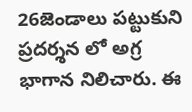26జెండాలు పట్టుకుని ప్రదర్శన లో అగ్ర భాగాన నిలిచారు. ఈ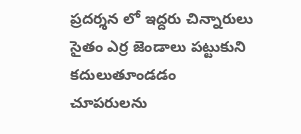ప్రదర్శన లో ఇద్దరు చిన్నారులు సైతం ఎర్ర జెండాలు పట్టుకుని కదులుతూండడం చూపరులను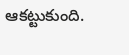ఆకట్టుకుంది.